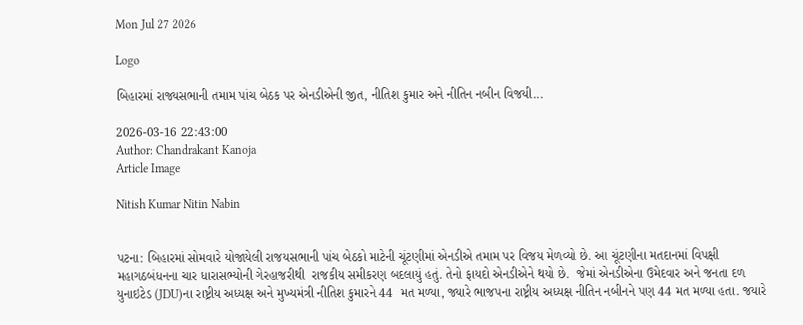Mon Jul 27 2026

Logo

બિહારમાં રાજ્યસભાની તમામ પાંચ બેઠક પર એનડીએની જીત, નીતિશ કુમાર અને નીતિન નબીન વિજયી...

2026-03-16 22:43:00
Author: Chandrakant Kanoja
Article Image

Nitish Kumar Nitin Nabin


પટના: બિહારમાં સોમવારે યોજાયેલી રાજયસભાની પાંચ બેઠકો માટેની ચૂંટણીમાં એનડીએ તમામ પર વિજય મેળવ્યો છે. આ ચૂંટણીના મતદાનમાં વિપક્ષી મહાગઠબંધનના ચાર ધારાસભ્યોની ગેરહાજરીથી  રાજકીય સમીકરણ બદલાયું હતું. તેનો ફાયદો એનડીએને થયો છે.  જેમાં એનડીએના ઉમેદવાર અને જનતા દળ યુનાઇટેડ (JDU)ના રાષ્ટ્રીય અધ્યક્ષ અને મુખ્યમંત્રી નીતિશ કુમારને 44  મત મળ્યા, જ્યારે ભાજપના રાષ્ટ્રીય અધ્યક્ષ નીતિન નબીનને પણ 44 મત મળ્યા હતા. જયારે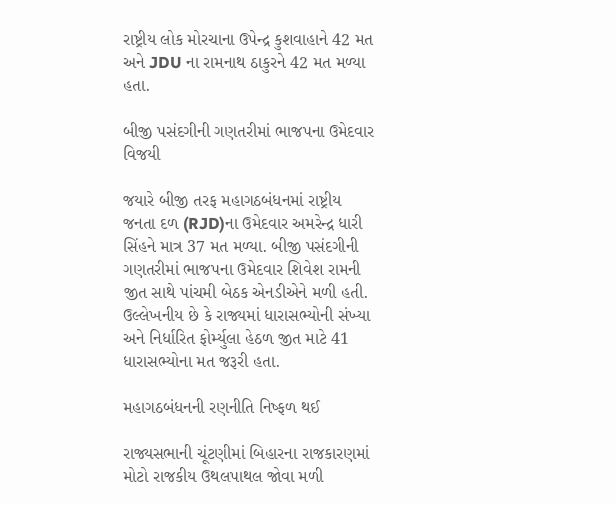રાષ્ટ્રીય લોક મોરચાના ઉપેન્દ્ર કુશવાહાને 42 મત અને JDU ના રામનાથ ઠાકુરને 42 મત મળ્યા હતા.

બીજી પસંદગીની ગણતરીમાં ભાજપના ઉમેદવાર વિજયી

જયારે બીજી તરફ મહાગઠબંધનમાં રાષ્ટ્રીય જનતા દળ (RJD)ના ઉમેદવાર અમરેન્દ્ર ધારી સિંહને માત્ર 37 મત મળ્યા. બીજી પસંદગીની ગણતરીમાં ભાજપના ઉમેદવાર શિવેશ રામની જીત સાથે પાંચમી બેઠક એનડીએને મળી હતી. ઉલ્લેખનીય છે કે રાજ્યમાં ધારાસભ્યોની સંખ્યા અને નિર્ધારિત ફોર્મ્યુલા હેઠળ જીત માટે 41 ધારાસભ્યોના મત જરૂરી હતા.

મહાગઠબંધનની રણનીતિ નિષ્ફળ થઈ

રાજ્યસભાની ચૂંટણીમાં બિહારના રાજકારણમાં મોટો રાજકીય ઉથલપાથલ જોવા મળી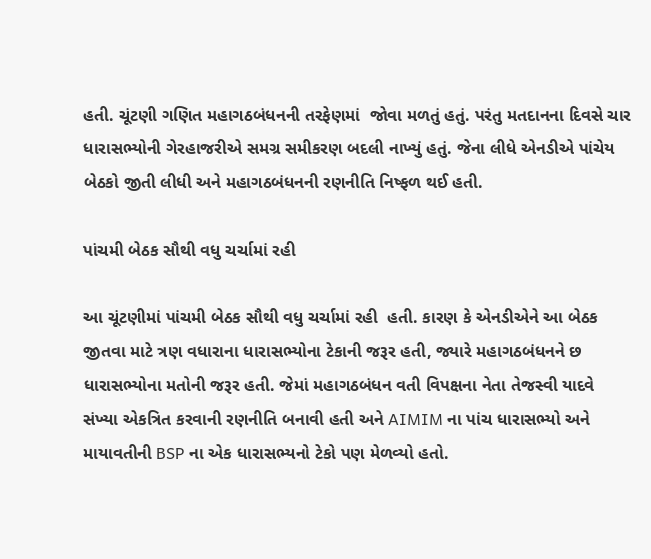હતી. ચૂંટણી ગણિત મહાગઠબંધનની તરફેણમાં  જોવા મળતું હતું. પરંતુ મતદાનના દિવસે ચાર ધારાસભ્યોની ગેરહાજરીએ સમગ્ર સમીકરણ બદલી નાખ્યું હતું. જેના લીધે એનડીએ પાંચેય બેઠકો જીતી લીધી અને મહાગઠબંધનની રણનીતિ નિષ્ફળ થઈ હતી.

પાંચમી બેઠક સૌથી વધુ ચર્ચામાં રહી

આ ચૂંટણીમાં પાંચમી બેઠક સૌથી વધુ ચર્ચામાં રહી  હતી. કારણ કે એનડીએને આ બેઠક જીતવા માટે ત્રણ વધારાના ધારાસભ્યોના ટેકાની જરૂર હતી, જ્યારે મહાગઠબંધનને છ ધારાસભ્યોના મતોની જરૂર હતી. જેમાં મહાગઠબંધન વતી વિપક્ષના નેતા તેજસ્વી યાદવે સંખ્યા એકત્રિત કરવાની રણનીતિ બનાવી હતી અને AIMIM ના પાંચ ધારાસભ્યો અને માયાવતીની BSP ના એક ધારાસભ્યનો ટેકો પણ મેળવ્યો હતો.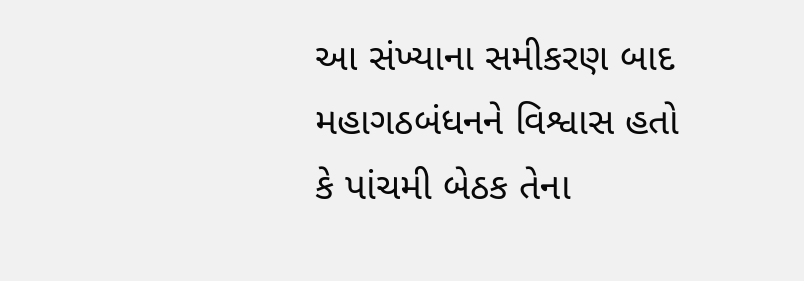આ સંખ્યાના સમીકરણ બાદ મહાગઠબંધનને વિશ્વાસ હતો કે પાંચમી બેઠક તેના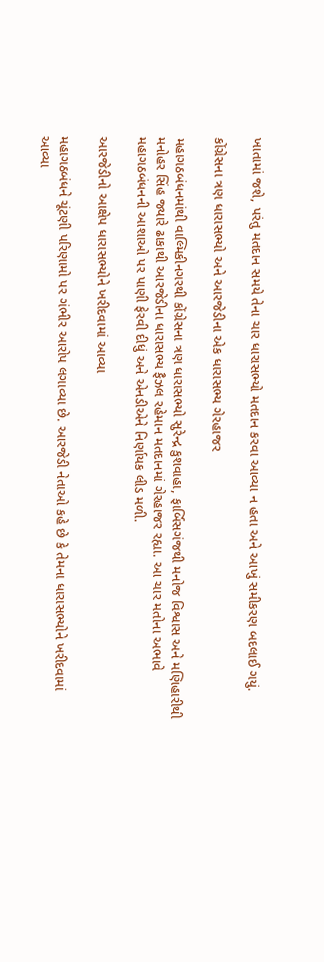ખાતામાં જશે, પરંતુ મતદાન સમયે તેના ચાર ધારાસભ્યો મતદાન કરવા આવ્યા ન હતા અને આખું સમીકરણ બદલાઈ ગયું.

કોંગ્રેસના ત્રણ ધારાસભ્યો અને આરજેડીના એક ધારાસભ્ય ગેરહાજર

મહાગઠબંધનમાંથી વાલ્મિકીનગરથી કોંગ્રેસના ત્રણ ધારાસભ્યો સુરેન્દ્ર કુશવાહા, ફાર્બિસગંજથી મનોજ વિશ્વાસ અને મણિહારીથી મનોહર સિંહ જ્યારે ઢાકાથી આરજેડીના ધારાસભ્ય ફૈઝલ રહેમાન મતદાનમાં ગેરહાજર રહ્યા. આ ચાર મતોના અભાવે મહાગઠબંધનની આશાઓ પર પાણી ફેરવી દીધું અને એનડીએને નિર્ણાયક લીડ મળી.

આરજેડીનો આક્ષેપ ધારાસભ્યોને ખરીદવામાં આવ્યા

મહાગઠબંધને ચૂંટણી પરિણામો પર ગંભીર આરોપ લગાવ્યા છે. આરજેડી નેતાઓ કહે છે કે તેમના ધારાસભ્યોને ખરીદવામાં આવ્યા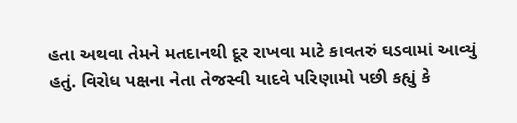હતા અથવા તેમને મતદાનથી દૂર રાખવા માટે કાવતરું ઘડવામાં આવ્યું હતું. વિરોધ પક્ષના નેતા તેજસ્વી યાદવે પરિણામો પછી કહ્યું કે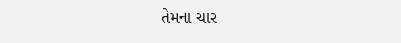તેમના ચાર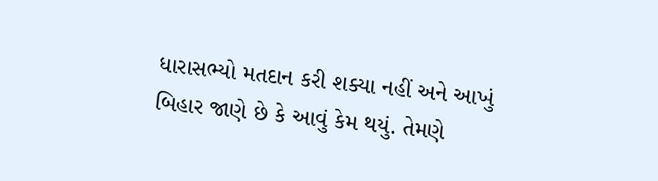ધારાસભ્યો મતદાન કરી શક્યા નહીં અને આખું બિહાર જાણે છે કે આવું કેમ થયું. તેમણે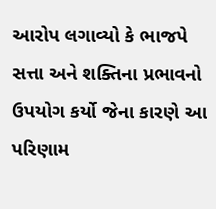આરોપ લગાવ્યો કે ભાજપે સત્તા અને શક્તિના પ્રભાવનો ઉપયોગ કર્યો જેના કારણે આ પરિણામ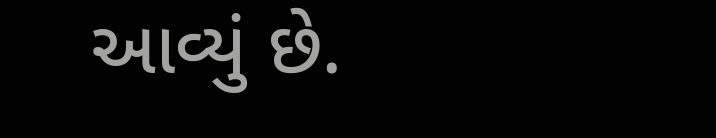આવ્યું છે.